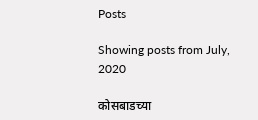Posts

Showing posts from July, 2020

कोसबाडच्या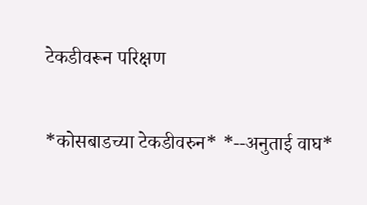टेकडीवरून परिक्षण

*कोसबाडच्या टेकडीवरुन* *--अनुताई वाघ*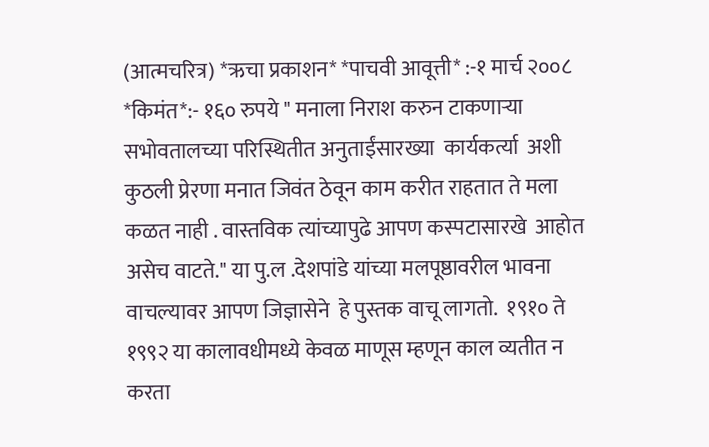(आत्मचरित्र) *ऋचा प्रकाशन* *पाचवी आवूत्ती* :-१ मार्च २००८ *किमंत*:- १६० रुपये " मनाला निराश करुन टाकणाऱ्या सभोवतालच्या परिस्थितीत अनुताईंसारख्या  कार्यकर्त्या  अशी कुठली प्रेरणा मनात जिवंत ठेवून काम करीत राहतात ते मला कळत नाही . वास्तविक त्यांच्यापुढे आपण कस्पटासारखे  आहोत असेच वाटते." या पु.ल .देशपांडे यांच्या मलपूष्ठावरील भावना वाचल्यावर आपण जिज्ञासेने  हे पुस्तक वाचू लागतो.  १९१० ते १९९२ या कालावधीमध्ये केवळ माणूस म्हणून काल व्यतीत न करता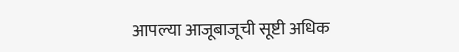आपल्या आजूबाजूची सूष्टी अधिक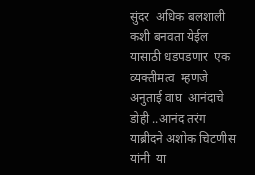सुंदर  अधिक बलशाली कशी बनवता येईल यासाठी धडपडणार  एक व्यक्तीमत्व  म्हणजे अनुताई वाघ  आनंदाचे डोही ..आनंद तरंग  याब्रीदने अशोक चिटणीस यांनी  या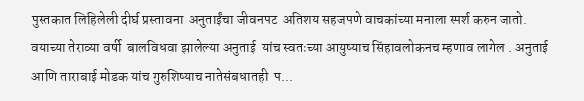पुस्तकात लिहिलेली दीर्घ प्रस्तावना  अनुताईंचा जीवनपट  अतिशय सहजपणे वाचकांच्या मनाला स्पर्श करुन जातो. वयाच्या तेराव्या वर्षी  बालविधवा झालेल्या अनुताई  यांच स्वतःच्या आयुष्याच सिंहावलोकनच म्हणाव लागेल . अनुताई आणि ताराबाई मोडक यांच गुरुशिष्याच नातेसंबधातही  प...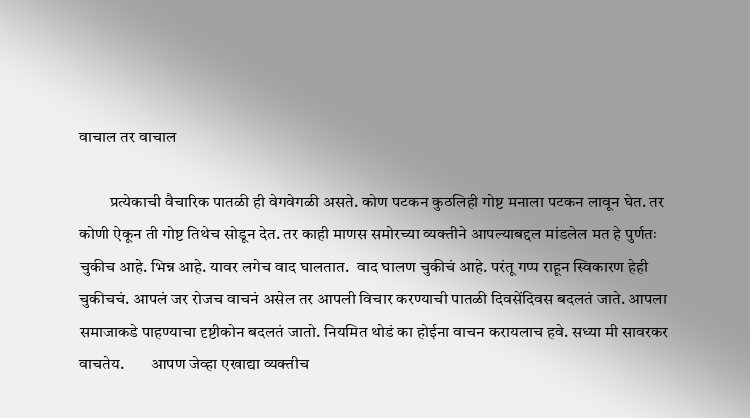वाचाल तर वाचाल

         प्रत्येकाची वैचारिक पातळी ही वेगवेगळी असते. कोण पटकन कुठलिही गोष्ट मनाला पटकन लावून घेत. तर कोणी ऐकून ती गोष्ट तिथेच सोडून देत. तर काही माणस समोरच्या व्यक्तीने आपल्याबद्दल मांडलेल मत हे पुर्णतः चुकीच आहे. भिन्न आहे. यावर लगेच वाद घालतात.  वाद घालण चुकीचं आहे. परंतू गप्प राहून स्विकारण हेही चुकीचचं. आपलं जर रोजच वाचनं असेल तर आपली विचार करण्याची पातळी दिवसेंदिवस बदलतं जाते. आपला समाजाकडे पाहण्याचा दृष्टीकोन बदलतं जातो. नियमित थोडं का होईना वाचन करायलाच हवे. सध्या मी सावरकर वाचतेय.        आपण जेव्हा एखाद्या व्यक्तीच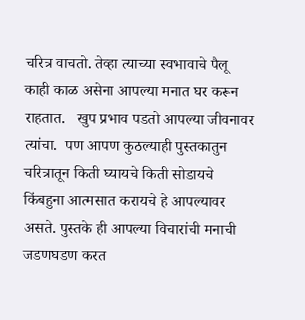चरित्र वाचतो. तेव्हा त्याच्या स्वभावाचे पैलू काही काळ असेना आपल्या मनात घर करून राहतात.   खुप प्रभाव पडतो आपल्या जीवनावर त्यांचा.  पण आपण कुठल्याही पुस्तकातुन चरित्रातून किती घ्यायचे किती सोडायचे किंबहुना आत्मसात करायचे हे आपल्यावर असते. पुस्तके ही आपल्या विचारांची मनाची जडणघडण करत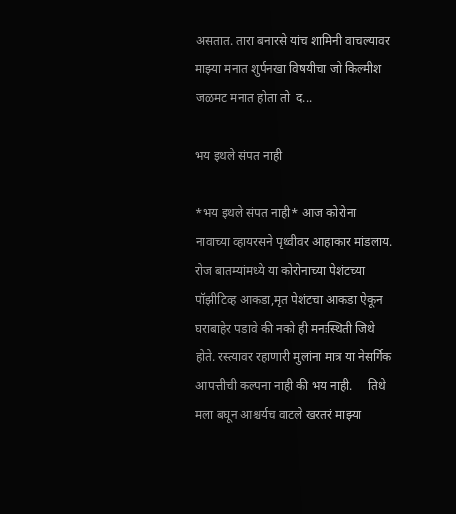असतात. तारा बनारसे यांच शामिनी वाचल्यावर माझ्या मनात शुर्पनखा विषयीचा जो किल्मीश जळमट मनात होता तो  द...

भय इथले संपत नाही

*भय इथले संपत नाही* आज कोरोना नावाच्या व्हायरसने पृथ्वीवर आहाकार मांडलाय. रोज बातम्यांमध्ये या कोरोनाच्या पेशंटच्या पॉझीटिव्ह आकडा,मृत पेशंटचा आकडा ऐकून घराबाहेर पडावे की नको ही मनःस्थिती जिथे होते. रस्त्यावर रहाणारी मुलांना मात्र या नेसर्गिक आपत्तीची कल्पना नाही की भय नाही.     तिथे मला बघून आश्चर्यच वाटले खरतरं माझ्या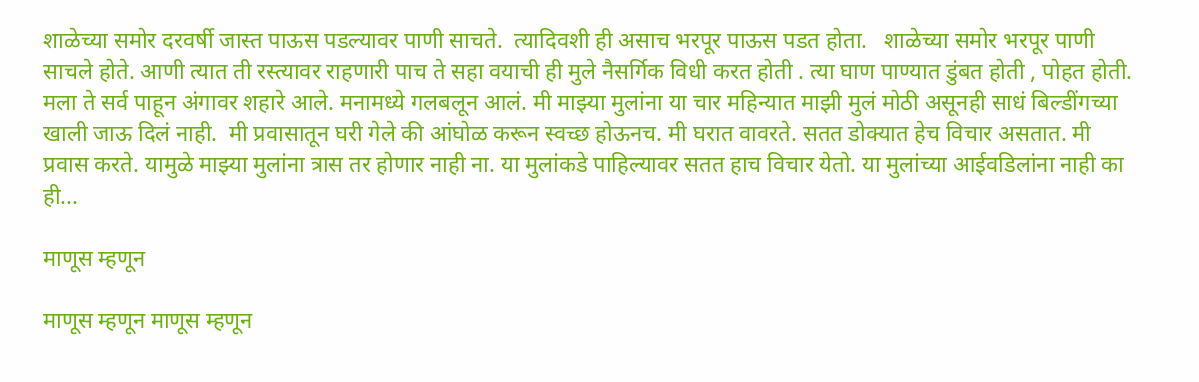शाळेच्या समोर दरवर्षी जास्त पाऊस पडल्यावर पाणी साचते.  त्यादिवशी ही असाच भरपूर पाऊस पडत होता.   शाळेच्या समोर भरपूर पाणी साचले होते. आणी त्यात ती रस्त्यावर राहणारी पाच ते सहा वयाची ही मुले नैसर्गिक विधी करत होती . त्या घाण पाण्यात डुंबत होती , पोहत होती. मला ते सर्व पाहून अंगावर शहारे आले. मनामध्ये गलबलून आलं. मी माझ्या मुलांना या चार महिन्यात माझी मुलं मोठी असूनही साधं बिल्डींगच्या खाली जाऊ दिलं नाही.  मी प्रवासातून घरी गेले की आंघोळ करून स्वच्छ होऊनच. मी घरात वावरते. सतत डोक्यात हेच विचार असतात. मी प्रवास करते. यामुळे माझ्या मुलांना त्रास तर होणार नाही ना. या मुलांकडे पाहिल्यावर सतत हाच विचार येतो. या मुलांच्या आईवडिलांना नाही का ही...

माणूस म्हणून

माणूस म्हणून माणूस म्हणून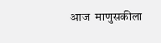आज  माणुसकीला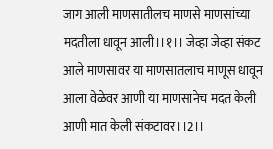जाग आली माणसातीलच माणसे माणसांच्या  मदतीला धावून आली।।१।। जेव्हा जेव्हा संकट आले माणसावर या माणसातलाच माणूस धावून आला वेळेवर आणी या माणसानेच मदत केली  आणी मात केली संकटावर।।2।।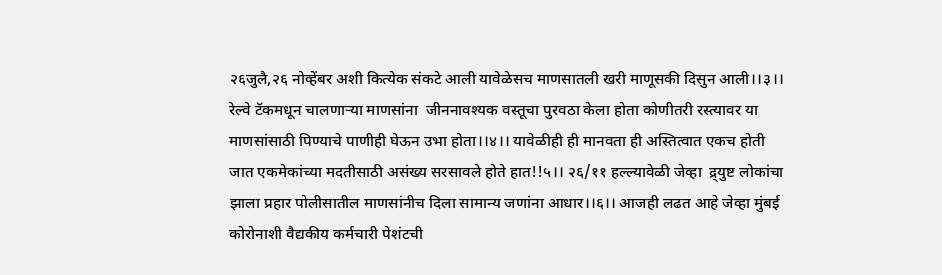२६जुलै,२६ नोव्हेंबर अशी कित्येक संकटे आली यावेळेसच माणसातली खरी माणूसकी दिसुन आली।।३।। रेल्वे टॅकमधून चालणार्‍या माणसांना  जीननावश्यक वस्तूचा पुरवठा केला होता कोणीतरी रस्त्यावर या माणसांसाठी पिण्याचे पाणीही घेऊन उभा होता।।४।। यावेळीही ही मानवता ही अस्तित्वात एकच होती जात एकमेकांच्या मदतीसाठी असंख्य सरसावले होते हात!!५।। २६/११ हल्ल्यावेळी जेव्हा  द्र्युष्ट लोकांचा झाला प्रहार पोलीसातील माणसांनीच दिला सामान्य जणांना आधार।।६।। आजही लढत आहे जेव्हा मुंबई कोरोनाशी वैद्यकीय कर्मचारी पेशंटची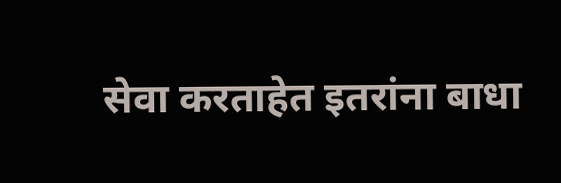सेवा करताहेत इतरांना बाधा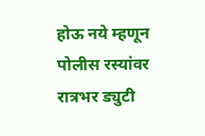होऊ नये म्हणून पोलीस रस्यांवर रात्रभर ड्युटी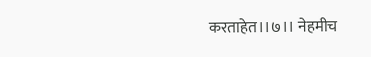करताहेत।।७।। नेहमीच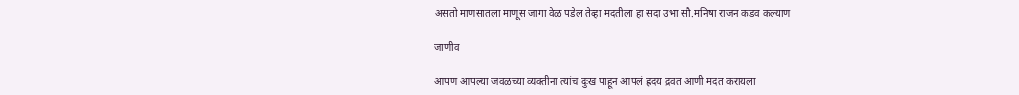असतो माणसातला माणूस जागा वेळ पडेल तेव्हा मदतीला हा सदा उभा सौ.मनिषा राजन कडव कल्याण

जाणीव

आपण आपल्या जवळच्या व्यक्तीना त्यांच दुःख पाहून आपलं ह्रदय द्रवत आणी मदत करायला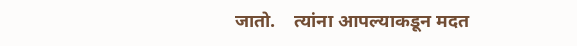जातो.    त्यांना आपल्याकडून मदत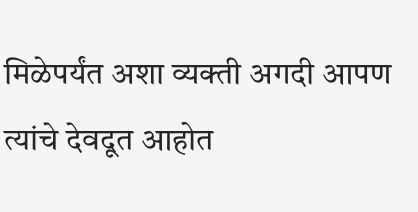मिळेपर्यंत अशा व्यक्ती अगदी आपण त्यांचे देवदूत आहोत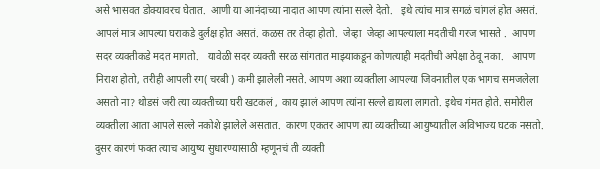असे भासवत डोक्यावरच घेतात.  आणी या आनंदाच्या नादात आपण त्यांना सल्ले देतो.   इथे त्यांच मात्र सगळं चांगलं होत असतं. आपलं मात्र आपल्या घराकडे दुर्लक्ष होत असतं. कळस तर तेव्हा होतो.  जेव्हा  जेव्हा आपल्याला मदतीची गरज भासते .  आपण सदर व्यक्तीकडे मदत मागतो.   यावेळी सदर व्यक्ती सरळ सांगतात माझ्याकडून कोणत्याही मदतीची अपेक्षा ठेवू नका.   आपण निराश होतो, तरीही आपली रग( चरबी ) कमी झालेली नसते. आपण अशा व्यक्तीला आपल्या जिवनातील एक भागच समजलेला असतो ना? थोडसं जरी त्या व्यक्तीच्या घरी खटकलं , काय झालं आपण त्यांना सल्ले द्यायला लागतो. इथेच गंमत होते. समोरील व्यक्तीला आता आपले सल्ले नकोशे झालेले असतात.  कारण एकतर आपण त्या व्यक्तीच्या आयुष्यातील अविभाज्य घटक नसतो. दुसर कारणं फक्त त्याच आयुष्य सुधारण्यासाठी म्हणूनचं ती व्यक्ती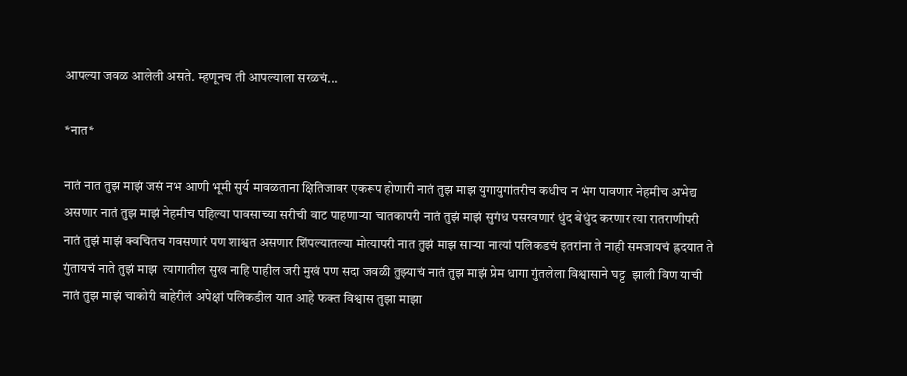आपल्या जवळ आलेली असते. म्हणूनच ती आपल्याला सरळचं...

*नात*

नातं नात तुझ माझं जसं नभ आणी भूमी सुर्य मावळताना क्षितिजावर एकरूप होणारी नातं तुझ माझ युगायुगांतरीच कधीच न भंग पावणार नेहमीच अभेद्य असणार नातं तुझ माझं नेहमीच पहिल्या पावसाच्या सरीची वाट पाहणार्‍या चातकापरी नातं तुझं माझं सुगंध पसरवणारं धुंद बेधुंद करणार त्या रातराणीपरी नातं तुझं माझं क्वचितच गवसणारं पण शाश्वत असणार शिंपल्यातल्या मोत्यापरी नात तुझं माझ सार्‍या नात्यां पलिकडचं इतरांना ते नाही समजायचं ह्रदयात ते गुंतायचं नाते तुझं माझ  त्यागातील सुख नाहि पाहील जरी मुखं पण सदा जवळी तुझ्याचं नातं तुझ माझं प्रेम धागा गुंतलेला विश्वासाने घट्ट  झाली विण याची नातं तुझ माझं चाकोरी बाहेरीलं अपेक्षां पलिकडील यात आहे फक्त विश्वास तुझा माझा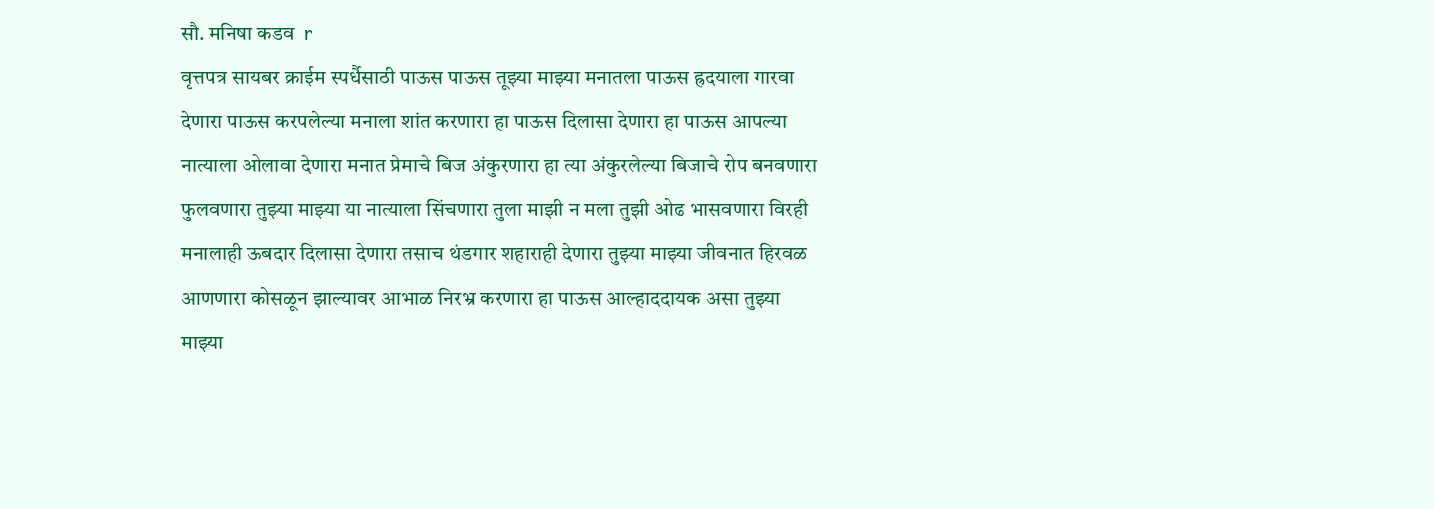सौ. मनिषा कडव  r
वृत्तपत्र सायबर क्राईम स्पर्धैसाठी पाऊस पाऊस तूझ्या माझ्या मनातला पाऊस ह्रदयाला गारवा देणारा पाऊस करपलेल्या मनाला शांत करणारा हा पाऊस दिलासा देणारा हा पाऊस आपल्या नात्याला ओलावा देणारा मनात प्रेमाचे बिज अंकुरणारा हा त्या अंकुरलेल्या बिजाचे रोप बनवणारा फुलवणारा तुझ्या माझ्या या नात्याला सिंचणारा तुला माझी न मला तुझी ओढ भासवणारा विरही मनालाही ऊबदार दिलासा देणारा तसाच थंडगार शहाराही देणारा तुझ्या माझ्या जीवनात हिरवळ आणणारा कोसळून झाल्यावर आभाळ निरभ्र करणारा हा पाऊस आल्हाददायक असा तुझ्या माझ्या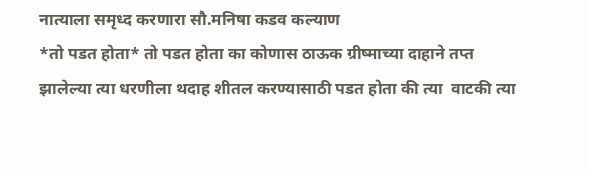नात्याला समृध्द करणारा सौ.मनिषा कडव कल्याण
*तो पडत होता* तो पडत होता का कोणास ठाऊक ग्रीष्माच्या दाहाने तप्त झालेल्या त्या धरणीला थदाह शीतल करण्यासाठी पडत होता की त्या  वाटकी त्या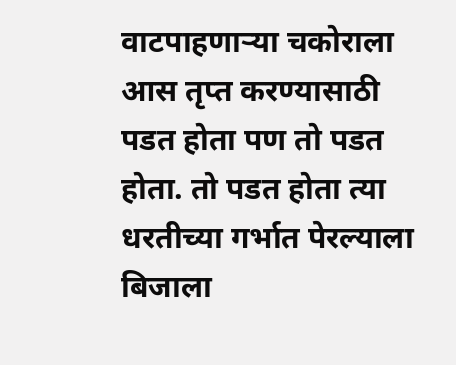वाटपाहणार्‍या चकोराला आस तृप्त करण्यासाठी पडत होता पण तो पडत होता. तो पडत होता त्या धरतीच्या गर्भात पेरल्याला बिजाला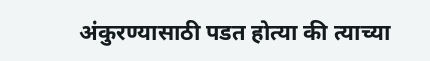अंकुरण्यासाठी पडत होत्या की त्याच्या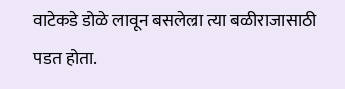वाटेकडे डोळे लावून बसलेल्रा त्या बळीराजासाठी पडत होता.